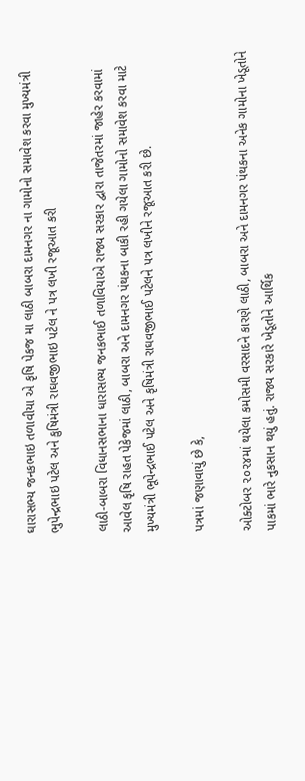ઘારાસભ્ય જનકભાઇ તળાવીયા એ કૃષિ પેકજ મા લાઠી બાબરા દામનગર ના ગામોનો સમાવેશ કરવા મુખ્યમંત્રી ભુપેન્દ્રભાઇ પટેલ અને કુષિમંત્રી રાઘવજીભાઇ પટેલ ને પત્ર લખી રજૂઆત કરી

લાઠી-બાબરા વિધાનસભાના ધારાસભ્ય જનકભાઈ તળાવિયાએ રાજ્ય સરકાર દ્વારા તાજેતરમાં જાહેર કરવામાં આવેલ કૃષિ રાહત પેકેજમાં લાઠી, બાબરા અને દામનગર પંથકના બાકી રહી ગયેલા ગામોનો સમાવેશ કરવા માટે મુખ્યમંત્રી ભૂપેન્દ્રભાઈ પટેલ અને કૃષિમંત્રી રાઘવજીભાઈ પટેલને પત્ર લખીને રજૂઆત કરી છે.

પત્રમાં જણાવાયું છે કે,

ઓક્ટોબર ૨૦૨૪માં થયેલા કમોસમી વરસાદને કારણે લાઠી, બાબરા અને દામનગર પંથકના અનેક ગામોના ખેડૂતોને પાકમાં ભારે નુકસાન થયું હતું. રાજ્ય સરકારે ખેડૂતોને આર્થિક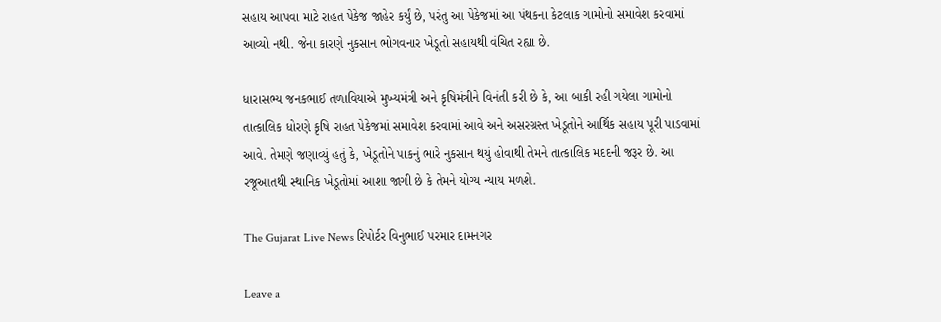સહાય આપવા માટે રાહત પેકેજ જાહેર કર્યું છે, પરંતુ આ પેકેજમાં આ પંથકના કેટલાક ગામોનો સમાવેશ કરવામાં આવ્યો નથી. જેના કારણે નુકસાન ભોગવનાર ખેડૂતો સહાયથી વંચિત રહ્યા છે.

ધારાસભ્ય જનકભાઈ તળાવિયાએ મુખ્યમંત્રી અને કૃષિમંત્રીને વિનંતી કરી છે કે, આ બાકી રહી ગયેલા ગામોનો તાત્કાલિક ધોરણે કૃષિ રાહત પેકેજમાં સમાવેશ કરવામાં આવે અને અસરગ્રસ્ત ખેડૂતોને આર્થિક સહાય પૂરી પાડવામાં આવે. તેમણે જણાવ્યું હતું કે, ખેડૂતોને પાકનું ભારે નુકસાન થયું હોવાથી તેમને તાત્કાલિક મદદની જરૂર છે. આ રજૂઆતથી સ્થાનિક ખેડૂતોમાં આશા જાગી છે કે તેમને યોગ્ય ન્યાય મળશે.

The Gujarat Live News રિપોર્ટર વિનુભાઈ પરમાર દામનગર

Leave a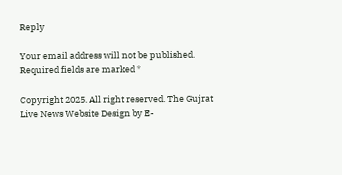Reply

Your email address will not be published. Required fields are marked *

Copyright 2025. All right reserved. The Gujrat Live News Website Design by E-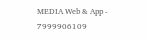MEDIA Web & App - 7999906109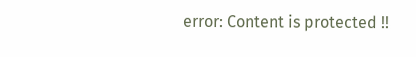error: Content is protected !!